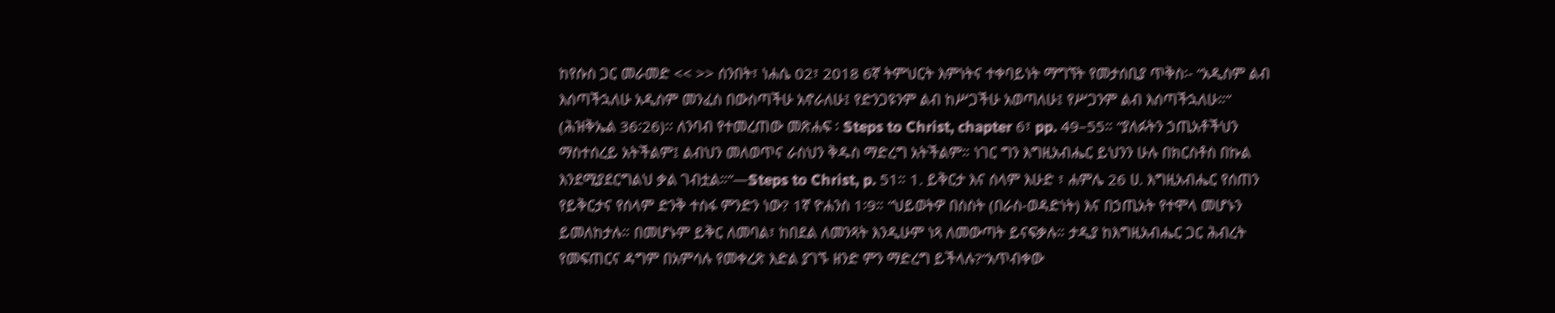ከየሱስ ጋር መራመድ << >> ሰንበት፣ ነሐሴ 02፣ 2018 6ኛ ትምህርት እምነትና ተቀባይነት ማግኘት የመታሰቢያ ጥቅስ፡- “አዲስም ልብ እሰጣችኋለሁ አዲስም መንፈስ በውስጣችሁ አኖራለሁ፤ የድንጋዩንም ልብ ከሥጋችሁ አወጣለሁ፤ የሥጋንም ልብ እሰጣችኋለሁ።“ (ሕዝቅኤል 36፡26)፡፡ ለንባብ የተመረጠው መጽሐፍ ፡ Steps to Christ, chapter 6፣ pp. 49–55። “ያለፉትን ኃጢአቶችህን ማስተሰረይ አትችልም፤ ልብህን መለወጥና ራስህን ቅዱስ ማድረግ አትችልም። ነገር ግን እግዚአብሔር ይህንን ሁሉ በክርስቶስ በኩል እንደሚያደርግልህ ቃል ገብቷል።“—Steps to Christ, p. 51። 1. ይቅርታ እና ሰላም እሁድ ፣ ሐምሌ 26 ሀ. እግዚአብሔር የሰጠን የይቅርታና የሰላም ድንቅ ተስፋ ምንድን ነው? 1ኛ ዮሐንስ 1፡9። “ህይወትዎ በስስት (በራስ-ወዳድነት) እና በኃጢአት የተሞላ መሆኑን ይመለከታሉ። በመሆኑም ይቅር ለመባል፣ ከበደል ለመንጻት እንዲሁም ነጻ ለመውጣት ይናፍቃሉ። ታዲያ ከእግዚአብሔር ጋር ሕብረት የመፍጠርና ዳግም በአምሳሉ የመቀረጽ እድል ያገኙ ዘንድ ምን ማድረግ ይችላሉ?“አጥብቀው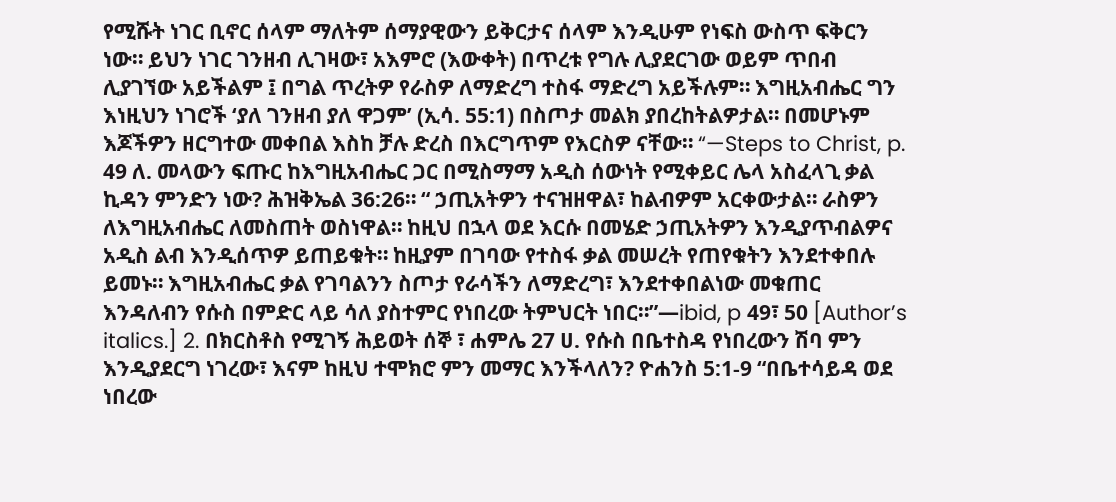የሚሹት ነገር ቢኖር ሰላም ማለትም ሰማያዊውን ይቅርታና ሰላም እንዲሁም የነፍስ ውስጥ ፍቅርን ነው። ይህን ነገር ገንዘብ ሊገዛው፣ አእምሮ (እውቀት) በጥረቱ የግሉ ሊያደርገው ወይም ጥበብ ሊያገኘው አይችልም ፤ በግል ጥረትዎ የራስዎ ለማድረግ ተስፋ ማድረግ አይችሉም። እግዚአብሔር ግን እነዚህን ነገሮች ‘ያለ ገንዘብ ያለ ዋጋም’ (ኢሳ. 55:1) በስጦታ መልክ ያበረከትልዎታል። በመሆኑም እጆችዎን ዘርግተው መቀበል እስከ ቻሉ ድረስ በእርግጥም የእርስዎ ናቸው። “—Steps to Christ, p. 49 ለ. መላውን ፍጡር ከእግዚአብሔር ጋር በሚስማማ አዲስ ሰውነት የሚቀይር ሌላ አስፈላጊ ቃል ኪዳን ምንድን ነው? ሕዝቅኤል 36:26። “ ኃጢአትዎን ተናዝዘዋል፣ ከልብዎም አርቀውታል። ራስዎን ለእግዚአብሔር ለመስጠት ወስነዋል። ከዚህ በኋላ ወደ እርሱ በመሄድ ኃጢአትዎን እንዲያጥብልዎና አዲስ ልብ እንዲሰጥዎ ይጠይቁት። ከዚያም በገባው የተስፋ ቃል መሠረት የጠየቁትን እንደተቀበሉ ይመኑ። እግዚአብሔር ቃል የገባልንን ስጦታ የራሳችን ለማድረግ፣ እንደተቀበልነው መቁጠር እንዳለብን የሱስ በምድር ላይ ሳለ ያስተምር የነበረው ትምህርት ነበር።”—ibid, p 49፣ 50 [Author’s italics.] 2. በክርስቶስ የሚገኝ ሕይወት ሰኞ ፣ ሐምሌ 27 ሀ. የሱስ በቤተስዳ የነበረውን ሽባ ምን እንዲያደርግ ነገረው፣ እናም ከዚህ ተሞክሮ ምን መማር እንችላለን? ዮሐንስ 5:1-9 “በቤተሳይዳ ወደ ነበረው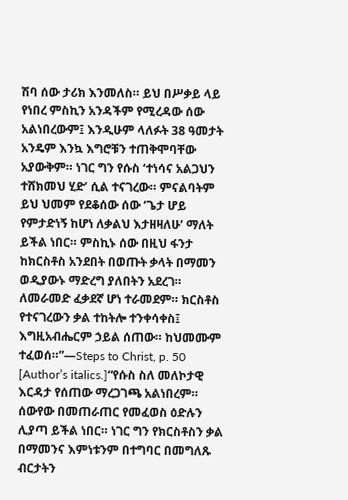ሽባ ሰው ታሪክ እንመለስ። ይህ በሥቃይ ላይ የነበረ ምስኪን አንዳችም የሚረዳው ሰው አልነበረውም፤ እንዲሁም ላለፉት 38 ዓመታት አንዴም እንኳ እግሮቹን ተጠቅሞባቸው አያውቅም። ነገር ግን የሱስ ‘ተነሳና አልጋህን ተሸክመህ ሂድ’ ሲል ተናገረው። ምናልባትም ይህ ህመም የደቆሰው ሰው ‘ጌታ ሆይ የምታድነኝ ከሆነ ለቃልህ እታዘዛለሁ’ ማለት ይችል ነበር። ምስኪኑ ሰው በዚህ ፋንታ ከክርስቶስ አንደበት በወጡት ቃላት በማመን ወዲያውኑ ማድረግ ያለበትን አደረገ። ለመራመድ ፈቃደኛ ሆነ ተራመደም። ክርስቶስ የተናገረውን ቃል ተከትሎ ተንቀሳቀስ፤ እግዚአብሔርም ኃይል ሰጠው። ከህመሙም ተፈወሰ።”—Steps to Christ, p. 50 [Author’s italics.]“የሱስ ስለ መለኮታዊ እርዳታ የሰጠው ማረጋገጫ አልነበረም። ሰውየው በመጠራጠር የመፈወስ ዕድሉን ሊያጣ ይችል ነበር። ነገር ግን የክርስቶስን ቃል በማመንና እምነቱንም በተግባር በመግለጹ ብርታትን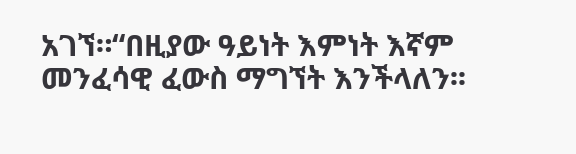አገኘ።“በዚያው ዓይነት እምነት እኛም መንፈሳዊ ፈውስ ማግኘት እንችላለን፡፡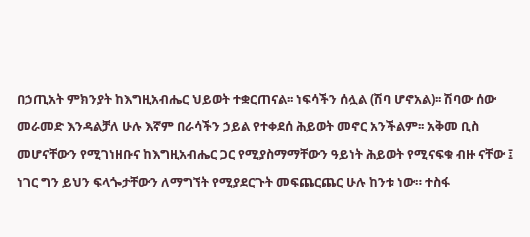በኃጢአት ምክንያት ከእግዚአብሔር ህይወት ተቋርጠናል፡፡ ነፍሳችን ሰሏል (ሽባ ሆኖአል)፡፡ ሽባው ሰው መራመድ እንዳልቻለ ሁሉ እኛም በራሳችን ኃይል የተቀደሰ ሕይወት መኖር አንችልም፡፡ አቅመ ቢስ መሆናቸውን የሚገነዘቡና ከእግዚአብሔር ጋር የሚያስማማቸውን ዓይነት ሕይወት የሚናፍቁ ብዙ ናቸው ፤ ነገር ግን ይህን ፍላጐታቸውን ለማግኘት የሚያደርጉት መፍጨርጨር ሁሉ ከንቱ ነው። ተስፋ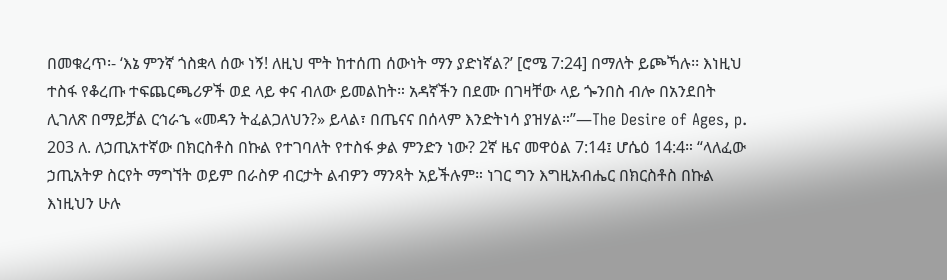በመቁረጥ፡- ‘እኔ ምንኛ ጎስቋላ ሰው ነኝ! ለዚህ ሞት ከተሰጠ ሰውነት ማን ያድነኛል?’ [ሮሜ 7:24] በማለት ይጮኻሉ፡፡ እነዚህ ተስፋ የቆረጡ ተፍጨርጫሪዎች ወደ ላይ ቀና ብለው ይመልከት። አዳኛችን በደሙ በገዛቸው ላይ ጐንበስ ብሎ በአንደበት ሊገለጽ በማይቻል ርኅራኄ «መዳን ትፈልጋለህን?» ይላል፣ በጤናና በሰላም እንድትነሳ ያዝሃል።”—The Desire of Ages, p. 203 ለ. ለኃጢአተኛው በክርስቶስ በኩል የተገባለት የተስፋ ቃል ምንድን ነው? 2ኛ ዜና መዋዕል 7:14፤ ሆሴዕ 14:4። “ላለፈው ኃጢአትዎ ስርየት ማግኘት ወይም በራስዎ ብርታት ልብዎን ማንጻት አይችሉም። ነገር ግን እግዚአብሔር በክርስቶስ በኩል እነዚህን ሁሉ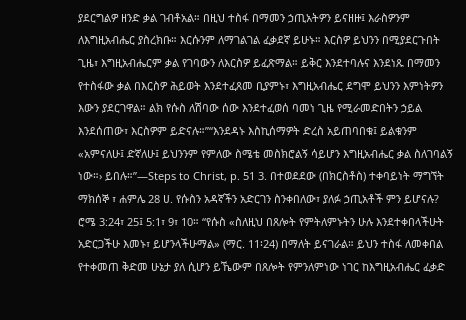ያደርግልዎ ዘንድ ቃል ገብቶአል። በዚህ ተስፋ በማመን ኃጢአትዎን ይናዘዙ፤ እራስዎንም ለእግዚአብሔር ያስረክቡ። እርሱንም ለማገልገል ፈቃደኛ ይሁኑ። እርስዎ ይህንን በሚያደርጉበት ጊዜ፣ እግዚአብሔርም ቃል የገባውን ለእርስዎ ይፈጽማል። ይቅር እንደተባሉና እንደነጹ በማመን የተስፋው ቃል በእርስዎ ሕይወት እንደተፈጸመ ቢያምኑ፣ እግዚአብሔር ደግሞ ይህንን እምነትዎን እውን ያደርገዋል። ልክ የሱስ ለሽባው ሰው እንደተፈወሰ ባመነ ጊዜ የሚራመድበትን ኃይል እንደሰጠው፣ እርስዎም ይድናሉ።”“እንደዳኑ እስኪሰማዎት ድረስ አይጠባበቁ፤ ይልቁንም «አምናለሁ፤ ድኛለሁ፤ ይህንንም የምለው ስሜቴ መስክሮልኝ ሳይሆን እግዚአብሔር ቃል ስለገባልኝ ነው።› ይበሉ።”—Steps to Christ, p. 51 3. በተወደደው (በክርስቶስ) ተቀባይነት ማግኘት ማክሰኞ ፣ ሐምሌ 28 ሀ. የሱስን አዳኛችን አድርገን ስንቀበለው፣ ያለፉ ኃጢአቶች ምን ይሆናሉ? ሮሜ 3:24፣ 25፤ 5:1፣ 9፣ 10። “የሱስ «ስለዚህ በጸሎት የምትለምኑትን ሁሉ እንደተቀበላችሁት አድርጋችሁ እመኑ፣ ይሆንላችሁማል» (ማር. 11፡24) በማለት ይናገራል። ይህን ተስፋ ለመቀበል የተቀመጠ ቅድመ ሁኔታ ያለ ሲሆን ይኼውም በጸሎት የምንለምነው ነገር ከእግዚአብሔር ፈቃድ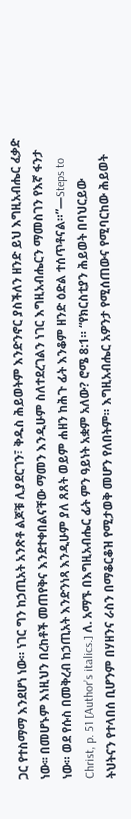ጋር የተስማማ እንደሆነ ነው። ነገር ግን ከኃጢአት አንጽቶ ልጆቹ ሊያደርገን፣ ቅዱስ ሕይወትም እንድንኖር ያስችለን ዘንድ ይህ እግዚአብሔር ፈቃድ ነው፡፡ በመሆኑም እነዚህን በረከቶች መጠየቅና እንደተቀበልናቸው ማመን እንዲሁም ስለተደረገልን ነገር እግዚአብሔርን ማመስገን የእኛ ፋንታ ነው። ወደ የሱስ በመቅረብ ከኃጢአት እንድንነጻ እንዲሁም ያለ ጸጸት ወይም ሐዘን ከሕጉ ፊት እንቆም ዘንድ ዕድል ተሰጥቶናል።”—Steps to Christ, p. 51 [Author’s italics.] ለ. አማኙ በእግዚአብሔር ፊት ምን ዓይነት አቋም አለው? ሮሜ 8:1። “የክርስቲያን ሕይወት በባህርይው ትህትናን የተላበሰ ቢሆንም በሃዘንና ራስን በማቆርቆዝ የሚታወቅ መሆን የለበትም። እግዚአብሔር አዎንታ የሚሰጠውና የሚባርከው ሕይወት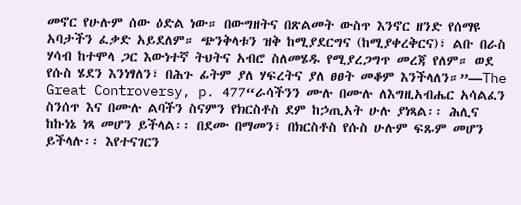መኖር የሁሉም ሰው ዕድል ነው። በውግዘትና በጽልመት ውስጥ እንኖር ዘንድ የሰማዩ አባታችን ፈቃድ አይደለም። ጭንቅላቱን ዝቅ ከሚያደርግና (ከሚያቀረቅርና)፣ ልቡ በራስ ሃሳብ ከተሞላ ጋር እውነተኛ ትህትና አብሮ ስለመሄዱ የሚያረጋግጥ መረጃ የለም። ወደ የሱስ ሄደን እንነፃለን፣ በሕጉ ፊትም ያለ ሃፍረትና ያለ ፀፀት መቆም እንችላለን።”—The Great Controversy, p. 477“ራሳችንን ሙሉ በሙሉ ለእግዚአብሔር አሳልፈን ስንሰጥ እና በሙሉ ልባችን ስናምን የክርስቶስ ደም ከኃጢአት ሁሉ ያነጻል፡፡ ሕሊና ከኩነኔ ነጻ መሆን ይችላል፡፡ በደሙ በማመን፣ በክርስቶስ የሱስ ሁሉም ፍጹም መሆን ይችላሉ፡፡ እየተናገርን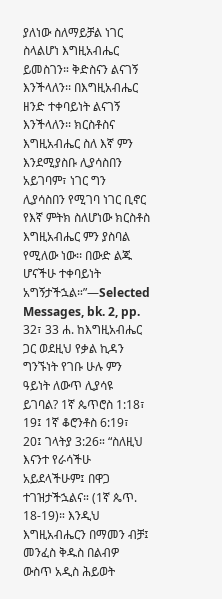ያለነው ስለማይቻል ነገር ስላልሆነ እግዚአብሔር ይመስገን። ቅድስናን ልናገኝ እንችላለን፡፡ በእግዚአብሔር ዘንድ ተቀባይነት ልናገኝ እንችላለን፡፡ ክርስቶስና እግዚአብሔር ስለ እኛ ምን እንደሚያስቡ ሊያሳስበን አይገባም፣ ነገር ግን ሊያሳስበን የሚገባ ነገር ቢኖር የእኛ ምትክ ስለሆነው ክርስቶስ እግዚአብሔር ምን ያስባል የሚለው ነው፡፡ በውድ ልጁ ሆናችሁ ተቀባይነት አግኝታችኋል።”—Selected Messages, bk. 2, pp. 32፣ 33 ሐ. ከእግዚአብሔር ጋር ወደዚህ የቃል ኪዳን ግንኙነት የገቡ ሁሉ ምን ዓይነት ለውጥ ሊያሳዩ ይገባል? 1ኛ ጴጥሮስ 1:18፣ 19፤ 1ኛ ቆሮንቶስ 6:19፣ 20፤ ገላትያ 3:26። “ስለዚህ እናንተ የራሳችሁ አይደላችሁም፤ በዋጋ ተገዝታችኋልና። (1ኛ ጴጥ. 18-19)። እንዲህ እግዚአብሔርን በማመን ብቻ፤ መንፈስ ቅዱስ በልብዎ ውስጥ አዲስ ሕይወት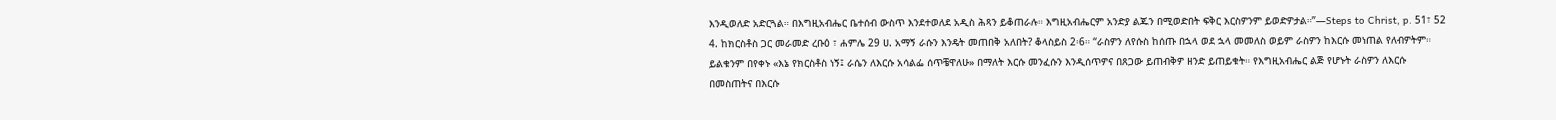እንዲወለድ አድርጓል። በእግዚአብሔር ቤተሰብ ውስጥ እንደተወለደ አዲስ ሕጻን ይቆጠራሉ። እግዚአብሔርም አንድያ ልጁን በሚወድበት ፍቅር እርስዎንም ይወድዎታል።”—Steps to Christ, p. 51፣ 52 4. ከክርስቶስ ጋር መራመድ ረቡዕ ፣ ሐምሌ 29 ሀ. አማኝ ራሱን እንዴት መጠበቅ አለበት? ቆላስይስ 2፡6። “ራስዎን ለየሱስ ከሰጡ በኋላ ወደ ኋላ መመለስ ወይም ራስዎን ከእርሱ መነጠል የለብዎትም። ይልቁንም በየቀኑ «እኔ የክርስቶስ ነኝ፤ ራሴን ለእርሱ አሳልፌ ሰጥቼዋለሁ» በማለት እርሱ መንፈሱን እንዲሰጥዎና በጸጋው ይጠብቅዎ ዘንድ ይጠይቁት። የእግዚአብሔር ልጅ የሆኑት ራስዎን ለእርሱ በመስጠትና በእርሱ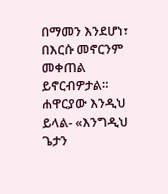በማመን እንደሆነ፣ በእርሱ መኖርንም መቀጠል ይኖርብዎታል። ሐዋርያው እንዲህ ይላል- «እንግዲህ ጌታን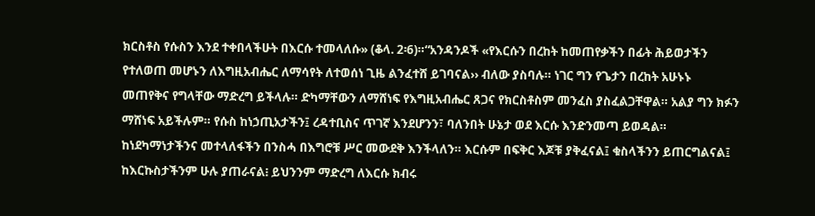ክርስቶስ የሱስን እንደ ተቀበላችሁት በእርሱ ተመላለሱ» (ቆላ. 2፡6)።“አንዳንዶች «የእርሱን በረከት ከመጠየቃችን በፊት ሕይወታችን የተለወጠ መሆኑን ለእግዚአብሔር ለማሳየት ለተወሰነ ጊዜ ልንፈተሸ ይገባናል›› ብለው ያስባሉ። ነገር ግን የጌታን በረከት አሁኑኑ መጠየቅና የግላቸው ማድረግ ይችላሉ። ድካማቸውን ለማሸነፍ የእግዚአብሔር ጸጋና የክርስቶስም መንፈስ ያስፈልጋቸዋል። አልያ ግን ክፉን ማሸነፍ አይችሉም። የሱስ ከነኃጢአታችን፤ ረዳተቢስና ጥገኛ እንደሆንን፣ ባለንበት ሁኔታ ወደ እርሱ እንድንመጣ ይወዳል። ከነደካማነታችንና መተላለፋችን በንስሓ በእግሮቹ ሥር መውደቅ እንችላለን። እርሱም በፍቅር እጆቹ ያቅፈናል፤ ቁስላችንን ይጠርግልናል፤ ከእርኩስታችንም ሁሉ ያጠራናል፧ ይህንንም ማድረግ ለእርሱ ክብሩ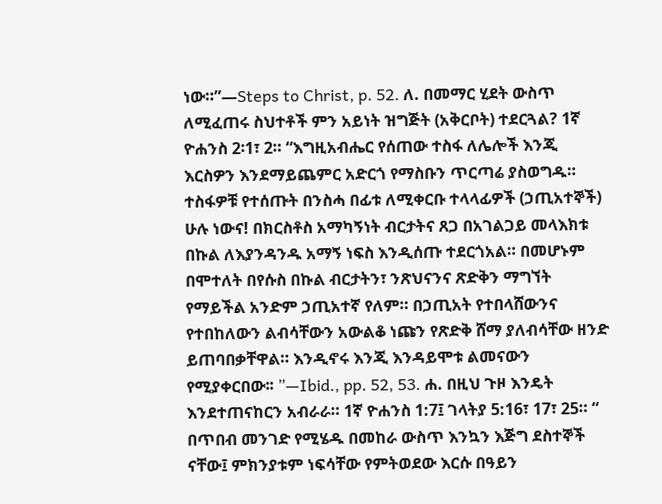ነው።”—Steps to Christ, p. 52. ለ. በመማር ሂደት ውስጥ ለሚፈጠሩ ስህተቶች ምን አይነት ዝግጅት (አቅርቦት) ተደርጓል? 1ኛ ዮሐንስ 2፡1፣ 2። “እግዚአብሔር የሰጠው ተስፋ ለሌሎች እንጂ እርስዎን እንደማይጨምር አድርጎ የማስቡን ጥርጣሬ ያስወግዱ። ተስፋዎቹ የተሰጡት በንስሓ በፊቱ ለሚቀርቡ ተላላፊዎች (ኃጢአተኞች) ሁሉ ነውና! በክርስቶስ አማካኝነት ብርታትና ጸጋ በአገልጋይ መላእክቱ በኩል ለእያንዳንዱ አማኝ ነፍስ እንዲሰጡ ተደርጎአል። በመሆኑም በሞተለት በየሱስ በኩል ብርታትን፣ ንጽህናንና ጽድቅን ማግኘት የማይችል አንድም ኃጢአተኛ የለም። በኃጢአት የተበላሸውንና የተበከለውን ልብሳቸውን አውልቆ ነጩን የጽድቅ ሸማ ያለብሳቸው ዘንድ ይጠባበቃቸዋል። እንዲኖሩ እንጂ እንዳይሞቱ ልመናውን የሚያቀርበው፡፡ ”—Ibid., pp. 52, 53. ሐ. በዚህ ጉዞ እንዴት እንደተጠናከርን አብራራ። 1ኛ ዮሐንስ 1:7፤ ገላትያ 5:16፣ 17፣ 25። “ በጥበብ መንገድ የሚሄዱ በመከራ ውስጥ እንኳን እጅግ ደስተኞች ናቸው፤ ምክንያቱም ነፍሳቸው የምትወደው እርሱ በዓይን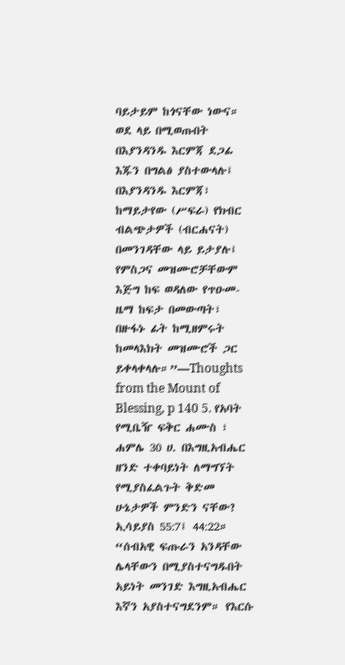ባይታይም ከጎናቸው ነውና። ወደ ላይ በሚወጡበት በእያንዳንዱ እርምጃ ደጋፊ እጁን በግልፅ ያስተውላሉ፤ በእያንዳንዱ እርምጃ፣ ከማይታየው (ሥፍራ) የክብር ብልጭታዎች (ብርሐናት) በመንገዳቸው ላይ ይታያሉ፤ የምስጋና መዝሙሮቻቸውም እጅግ ከፍ ወዳለው የጥዑመ-ዜማ ከፍታ በመውጣት፣ በዙፋኑ ፊት ከሚዘምሩት ከመላእክት መዝሙሮች ጋር ይቀላቀላሉ።”—Thoughts from the Mount of Blessing, p 140 5. የአባት የሚቤዥ ፍቅር ሐሙስ ፣ ሐምሌ 30 ሀ. በእግዚአብሔር ዘንድ ተቀባይነት ለማግኘት የሚያስፈልጉት ቅድመ ሁኔታዎች ምንድን ናቸው? ኢሳይያስ 55:7፤ 44:22። “ሰብአዊ ፍጡራን አንዳቸው ሌላቸውን በሚያስተናግዱበት አይነት መንገድ እግዚአብሔር እኛን አያስተናግደንም። የእርሱ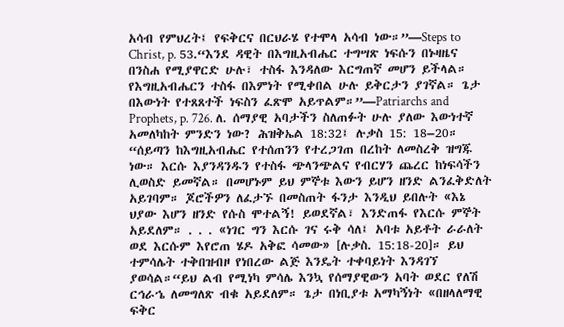አሳብ የምህረት፤ የፍቅርና በርህራሄ የተሞላ አሳብ ነው።”—Steps to Christ, p. 53.“እንደ ዳዊት በእግዚአብሔር ተግሣጽ ነፍሱን በኑዛዜና በንስሐ የሚያዋርድ ሁሉ፣ ተስፋ እንዳለው እርግጠኛ መሆን ይችላል። የእግዚአብሔርን ተስፋ በእምነት የሚቀበል ሁሉ ይቅርታን ያገኛል። ጌታ በእውነት የተጸጸተች ነፍስን ፈጽሞ አይጥልም።”—Patriarchs and Prophets, p. 726. ለ. ሰማያዊ አባታችን ስለጠፉት ሁሉ ያለው እውነተኛ አመለካከት ምንድን ነው? ሕዝቅኤል 18:32፤ ሉቃስ 15: 18–20። “ሰይጣን ከእግዚአብሔር የተሰጠንን የተረጋገጠ በረከት ለመስረቅ ዝግጁ ነው። እርሱ እያንዳንዱን የተስፋ ጭላንጭልና የብርሃን ጨረር ከነፍሳችን ሊወስድ ይመኛል። በመሆኑም ይህ ምኞቱ እውን ይሆን ዘንድ ልንፈቅድለት አይገባም። ጆሮችዎን ለፈታኙ በመስጠት ፋንታ እንዲህ ይበሉት «እኔ ህያው እሆን ዘንድ የሱስ ሞተልኝ! ይወደኛል፣ እንድጠፋ የእርሱ ምኞት አይደለም። . . . «ነገር ግን እርሱ ገና ሩቅ ሳለ፤ አባቱ አይቶት ራራለት ወደ እርሱም እየሮጠ ሄዶ አቅፎ ሳመው» [ሉቃስ. 15:18-20]። ይህ ተምሳሌት ተቅበዝብዞ የነበረው ልጅ እንዴት ተቀባይነት እንዳገኘ ያወሳል።“ይህ ልብ የሚነካ ምሳሌ እንኳ የሰማያዊውን አባት ወደር የለሽ ርኅራኄ ለመግለጽ ብቁ አይደለም። ጌታ በነቢያቱ አማካኝነት «በዘላለማዊ ፍቅር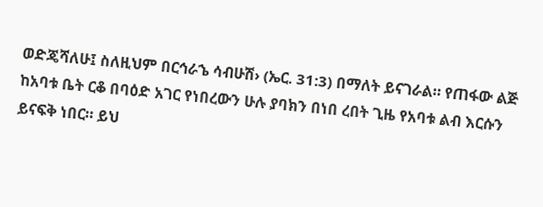ወድጄሻለሁ፤ ስለዚህም በርኅራኄ ሳብሁሽ› (ኤር. 31:3) በማለት ይናገራል። የጠፋው ልጅ ከአባቱ ቤት ርቆ በባዕድ አገር የነበረውን ሁሉ ያባክን በነበ ረበት ጊዜ የአባቱ ልብ እርሱን ይናፍቅ ነበር። ይህ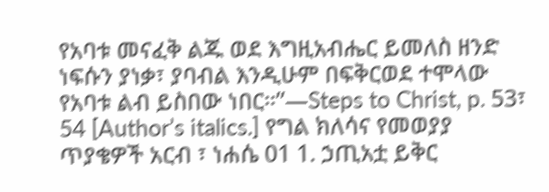የአባቱ መናፈቅ ልጁ ወደ እግዚአብሔር ይመለስ ዘንድ ነፍሱን ያነቃ፣ ያባብል እንዲሁም በፍቅርወደ ተሞላው የአባቱ ልብ ይስበው ነበር።”—Steps to Christ, p. 53፣ 54 [Author’s italics.] የግል ክለሳና የመወያያ ጥያቄዎች አርብ ፣ ነሐሴ 01 1. ኃጢአቷ ይቅር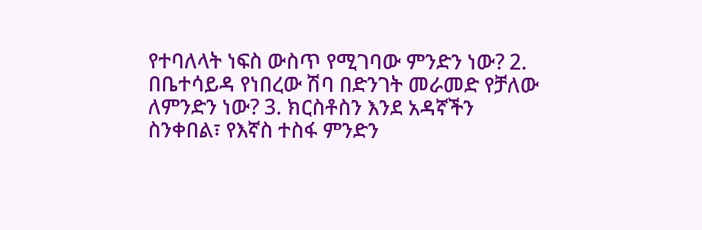የተባለላት ነፍስ ውስጥ የሚገባው ምንድን ነው? 2. በቤተሳይዳ የነበረው ሽባ በድንገት መራመድ የቻለው ለምንድን ነው? 3. ክርስቶስን እንደ አዳኛችን ስንቀበል፣ የእኛስ ተስፋ ምንድን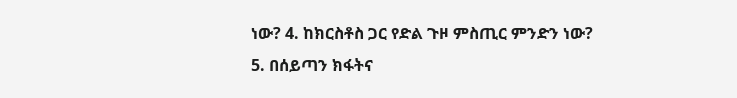ነው? 4. ከክርስቶስ ጋር የድል ጉዞ ምስጢር ምንድን ነው? 5. በሰይጣን ክፋትና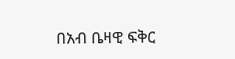በአብ ቤዛዊ ፍቅር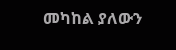መካከል ያለውን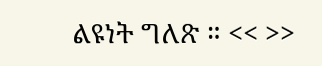ልዩነት ግለጽ ። << >>